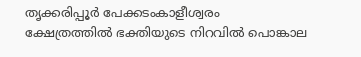തൃക്കരിപ്പൂര്‍ പേക്കടംകാളീശ്വരം ക്ഷേത്രത്തില്‍ ഭക്തിയുടെ നിറവില്‍ പൊങ്കാല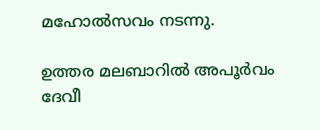മഹോല്‍സവം നടന്നു.

ഉത്തര മലബാറില്‍ അപൂര്‍വം ദേവീ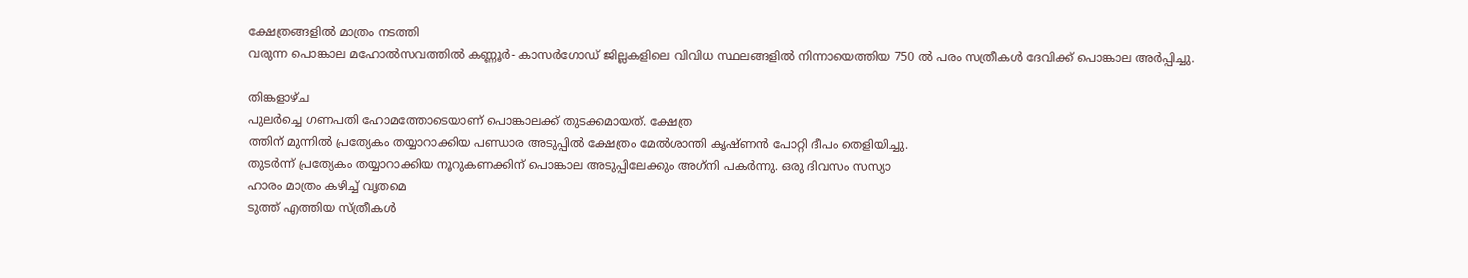ക്ഷേത്രങ്ങളില്‍ മാത്രം നടത്തി
വരുന്ന പൊങ്കാല മഹോല്‍സവത്തില്‍ കണ്ണൂര്‍- കാസര്‍ഗോഡ് ജില്ലകളിലെ വിവിധ സ്ഥലങ്ങളില്‍ നിന്നായെത്തിയ 750 ല്‍ പരം സത്രീകള്‍ ദേവിക്ക് പൊങ്കാല അര്‍പ്പിച്ചു.

തിങ്കളാഴ്ച
പുലര്‍ച്ചെ ഗണപതി ഹോമത്തോടെയാണ് പൊങ്കാലക്ക് തുടക്കമായത്. ക്ഷേത്ര
ത്തിന് മുന്നില്‍ പ്രത്യേകം തയ്യാറാക്കിയ പണ്ഡാര അടുപ്പില്‍ ക്ഷേത്രം മേല്‍ശാന്തി കൃഷ്ണന്‍ പോറ്റി ദീപം തെളിയിച്ചു.
തുടര്‍ന്ന് പ്രത്യേകം തയ്യാറാക്കിയ നൂറുകണക്കിന് പൊങ്കാല അടുപ്പിലേക്കും അഗ്‌നി പകര്‍ന്നു. ഒരു ദിവസം സസ്യാ
ഹാരം മാത്രം കഴിച്ച് വൃതമെ
ടുത്ത് എത്തിയ സ്ത്രീകള്‍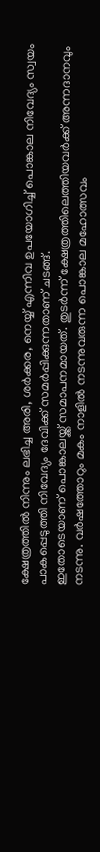ക്ഷേത്രത്തില്‍ നിന്നും ലഭിച്ച അരി, ശര്‍ക്കര, നെയ്യ് എന്നിവ ഉപയോഗിച്ച് പൊങ്കാല നിവേദ്യം സ്വയം പാകപ്പെടുത്തി നിവേദ്യം ദേവിക്ക് സമര്‍പ്പിക്കുന്നതാണ് ചടങ്ങ്.
ഇതോടെയാണ് പൊങ്കാലയ്ക്ക് സമാപനമായത്. തുടര്‍ന്ന് ക്ഷേത്രത്തിലെത്തിയവര്‍ക്ക് അന്നദാനവും നടന്നു. വര്‍ഷത്തോറും മകം നാളില്‍ നടന്നുവരുന്ന പൊങ്കാല മഹോത്സവം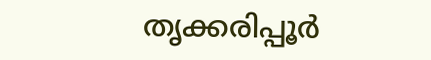തൃക്കരിപ്പൂര്‍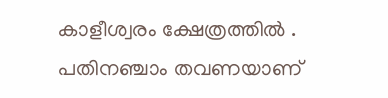കാളീശ്വരം ക്ഷേത്രത്തില്‍ . പതിനഞ്ചാം തവണയാണ്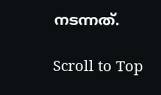നടന്നത്.

Scroll to Top